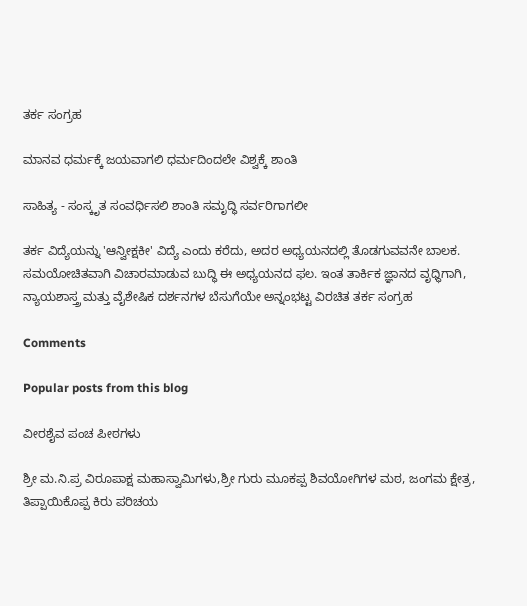ತರ್ಕ ಸಂಗ್ರಹ

ಮಾನವ ಧರ್ಮಕ್ಕೆ ಜಯವಾಗಲಿ ಧರ್ಮದಿಂದಲೇ ವಿಶ್ವಕ್ಕೆ ಶಾಂತಿ

ಸಾಹಿತ್ಯ - ಸಂಸ್ಕೃತ ಸಂವರ್ಧಿಸಲಿ ಶಾಂತಿ ಸಮೃದ್ಧಿ ಸರ್ವರಿಗಾಗಲೀ

ತರ್ಕ ವಿದ್ಯೆಯನ್ನು 'ಆನ್ವೀಕ್ಷಕೀ' ವಿದ್ಯೆ ಎಂದು ಕರೆದು, ಅದರ ಅಧ್ಯಯನದಲ್ಲಿ ತೊಡಗುವವನೇ ಬಾಲಕ. ಸಮಯೋಚಿತವಾಗಿ ವಿಚಾರಮಾಡುವ ಬುದ್ಧಿ ಈ ಅಧ್ಯಯನದ ಫಲ. ಇಂತ ತಾರ್ಕಿಕ ಜ್ಞಾನದ ವೃಧ್ಧಿಗಾಗಿ, ನ್ಯಾಯಶಾಸ್ತ್ರ ಮತ್ತು ವೈಶೇಷಿಕ ದರ್ಶನಗಳ ಬೆಸುಗೆಯೇ ಅನ್ನಂಭಟ್ಟ ವಿರಚಿತ ತರ್ಕ ಸಂಗ್ರಹ

Comments

Popular posts from this blog

ವೀರಶೈವ ಪಂಚ ಪೀಠಗಳು

ಶ್ರೀ ಮ.ನಿ.ಪ್ರ ವಿರೂಪಾಕ್ಷ ಮಹಾಸ್ವಾಮಿಗಳು,ಶ್ರೀ ಗುರು ಮೂಕಪ್ಪ ಶಿವಯೋಗಿಗಳ ಮಠ, ಜಂಗಮ ಕ್ಷೇತ್ರ, ತಿಪ್ಪಾಯಿಕೊಪ್ಪ ಕಿರು ಪರಿಚಯ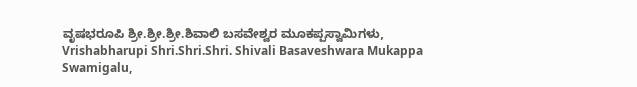ವೃಷಭರೂಪಿ ಶ್ರೀ.ಶ್ರೀ.ಶ್ರೀ.ಶಿವಾಲಿ ಬಸವೇಶ್ವರ ಮೂಕಪ್ಪಸ್ವಾಮಿಗಳು, Vrishabharupi Shri.Shri.Shri. Shivali Basaveshwara Mukappa Swamigalu,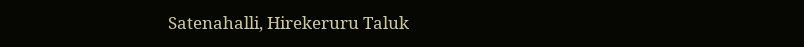Satenahalli, Hirekeruru Taluk